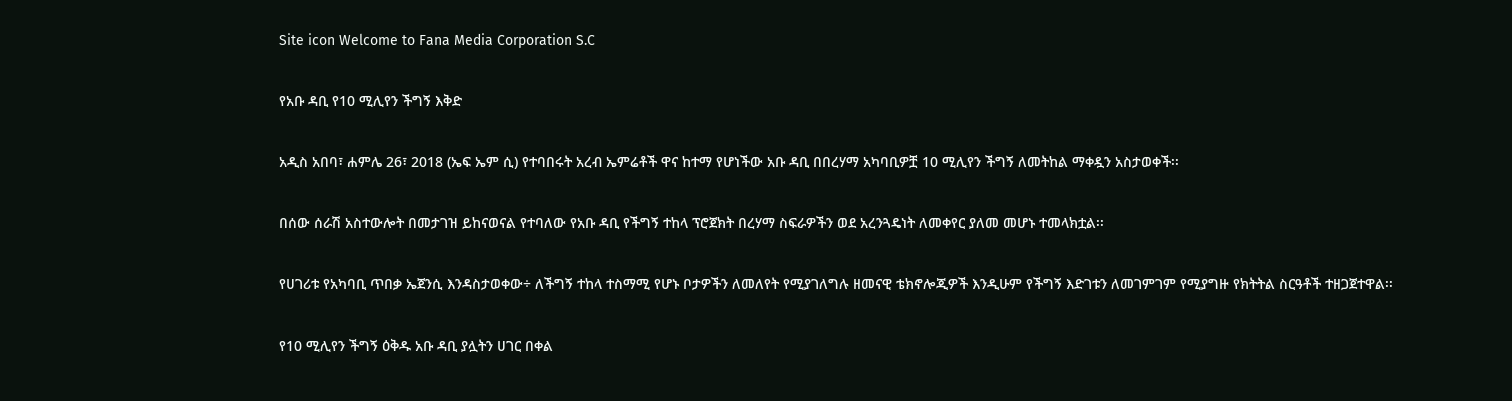Site icon Welcome to Fana Media Corporation S.C

የአቡ ዳቢ የ10 ሚሊየን ችግኝ እቅድ

አዲስ አበባ፣ ሐምሌ 26፣ 2018 (ኤፍ ኤም ሲ) የተባበሩት አረብ ኤምሬቶች ዋና ከተማ የሆነችው አቡ ዳቢ በበረሃማ አካባቢዎቿ 10 ሚሊየን ችግኝ ለመትከል ማቀዷን አስታወቀች፡፡

በሰው ሰራሽ አስተውሎት በመታገዝ ይከናወናል የተባለው የአቡ ዳቢ የችግኝ ተከላ ፕሮጀክት በረሃማ ስፍራዎችን ወደ አረንጓዴነት ለመቀየር ያለመ መሆኑ ተመላክቷል፡፡

የሀገሪቱ የአካባቢ ጥበቃ ኤጀንሲ እንዳስታወቀው÷ ለችግኝ ተከላ ተስማሚ የሆኑ ቦታዎችን ለመለየት የሚያገለግሉ ዘመናዊ ቴክኖሎጂዎች እንዲሁም የችግኝ እድገቱን ለመገምገም የሚያግዙ የክትትል ስርዓቶች ተዘጋጀተዋል፡፡

የ10 ሚሊየን ችግኝ ዕቅዱ አቡ ዳቢ ያሏትን ሀገር በቀል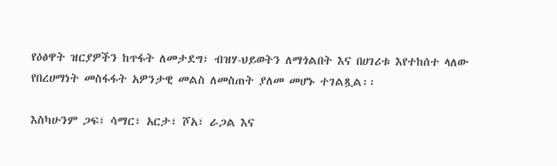የዕፅዋት ዝርያዎችን ከጥፋት ለመታደግ፣ ብዝሃ-ህይወትን ለማጎልበት እና በሀገሪቱ እየተከሰተ ላለው የበረሀማነት መስፋፋት አዎንታዊ መልስ ለመስጠት ያለመ መሆኑ ተገልጿል፡፡

እስካሁንም ጋፍ፣ ሳማር፣ አርታ፣ ሾአ፣ ራጋል እና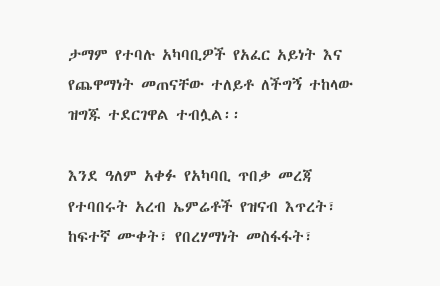ታማም የተባሉ አካባቢዎች የአፈር አይነት እና የጨዋማነት መጠናቸው ተለይቶ ለችግኝ ተከላው ዝግጁ ተደርገዋል ተብሏል፡፡

እንደ ዓለም አቀፉ የአካባቢ ጥበቃ መረጃ የተባበሩት አረብ ኤምሬቶች የዝናብ እጥረት፣ ከፍተኛ ሙቀት፣ የበረሃማነት መስፋፋት፣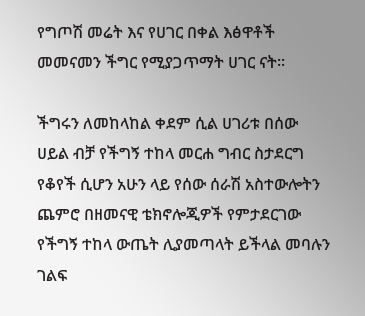የግጦሽ መሬት እና የሀገር በቀል እፅዋቶች መመናመን ችግር የሚያጋጥማት ሀገር ናት፡፡

ችግሩን ለመከላከል ቀደም ሲል ሀገሪቱ በሰው ሀይል ብቻ የችግኝ ተከላ መርሐ ግብር ስታደርግ የቆየች ሲሆን አሁን ላይ የሰው ሰራሽ አስተውሎትን ጨምሮ በዘመናዊ ቴክኖሎጂዎች የምታደርገው የችግኝ ተከላ ውጤት ሊያመጣላት ይችላል መባሉን ገልፍ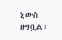ኒውስ ዘግቧል፡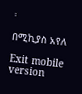፡

በሚኪያስ አየለ

Exit mobile version